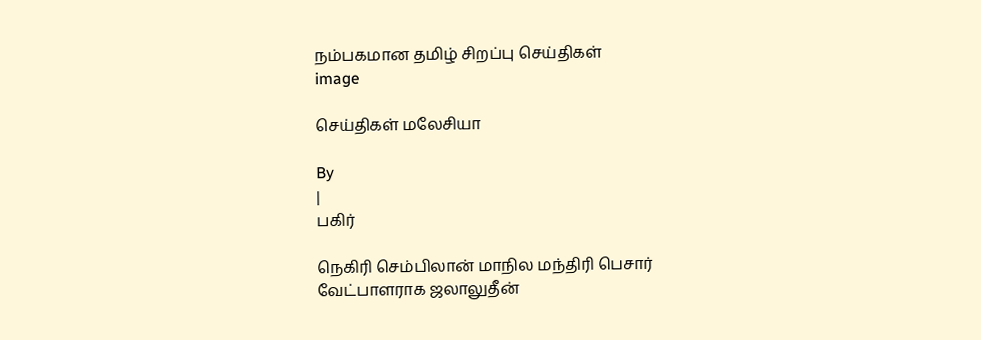நம்பகமான தமிழ் சிறப்பு செய்திகள்
image

செய்திகள் மலேசியா

By
|
பகிர்

நெகிரி செம்பிலான் மாநில மந்திரி பெசார் வேட்பாளராக ஜலாலுதீன்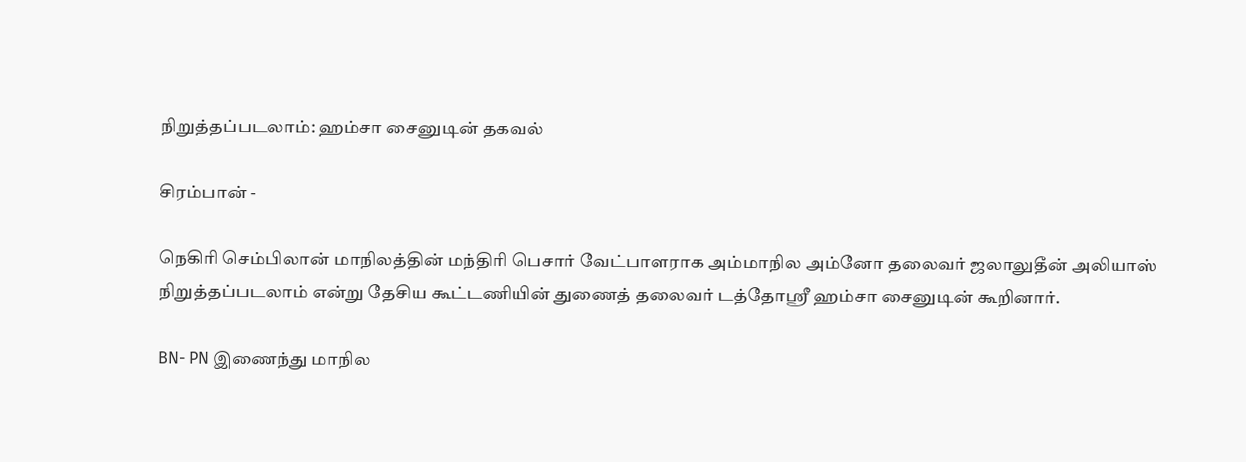நிறுத்தப்படலாம்: ஹம்சா சைனுடின் தகவல்

சிரம்பான் -

நெகிரி செம்பிலான் மாநிலத்தின் மந்திரி பெசார் வேட்பாளராக அம்மாநில அம்னோ தலைவர் ஜலாலுதீன் அலியாஸ் நிறுத்தப்படலாம் என்று தேசிய கூட்டணியின் துணைத் தலைவர் டத்தோஶ்ரீ ஹம்சா சைனுடின் கூறினார்.

BN- PN இணைந்து மாநில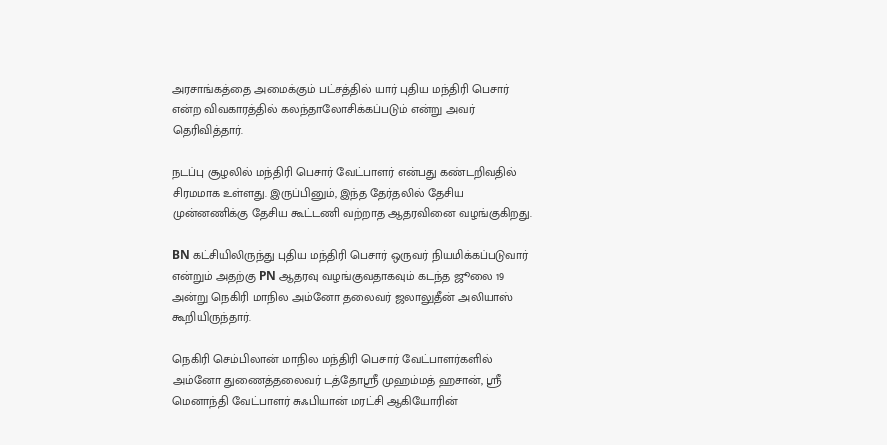அரசாங்கத்தை அமைக்கும் பட்சத்தில் யார் புதிய மந்திரி பெசார் என்ற விவகாரத்தில் கலந்தாலோசிக்கப்படும் என்று அவர் தெரிவித்தார்.

நடப்பு சூழலில் மந்திரி பெசார் வேட்பாளர் என்பது கண்டறிவதில் சிரமமாக உள்ளது. இருப்பினும், இந்த தேர்தலில் தேசிய முன்னணிக்கு தேசிய கூட்டணி வற்றாத ஆதரவினை வழங்குகிறது.

BN கட்சியிலிருந்து புதிய மந்திரி பெசார் ஒருவர் நியமிக்கப்படுவார் என்றும் அதற்கு PN ஆதரவு வழங்குவதாகவும் கடந்த ஜூலை 19 அன்று நெகிரி மாநில அம்னோ தலைவர் ஜலாலுதீன் அலியாஸ் கூறியிருந்தார்.

நெகிரி செம்பிலான் மாநில மந்திரி பெசார் வேட்பாளர்களில் அம்னோ துணைத்தலைவர் டத்தோஶ்ரீ முஹம்மத் ஹசான், ஶ்ரீ மெனாந்தி வேட்பாளர் சுஃபியான் மரட்சி ஆகியோரின்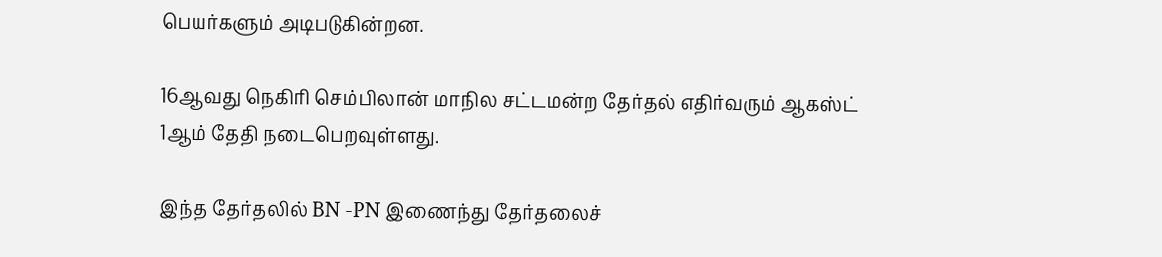பெயர்களும் அடிபடுகின்றன.

16ஆவது நெகிரி செம்பிலான் மாநில சட்டமன்ற தேர்தல் எதிர்வரும் ஆகஸ்ட் 1ஆம் தேதி நடைபெறவுள்ளது.

இந்த தேர்தலில் BN -PN இணைந்து தேர்தலைச்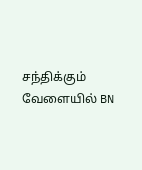சந்திக்கும் வேளையில் BN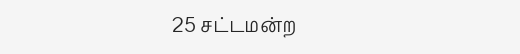25 சட்டமன்ற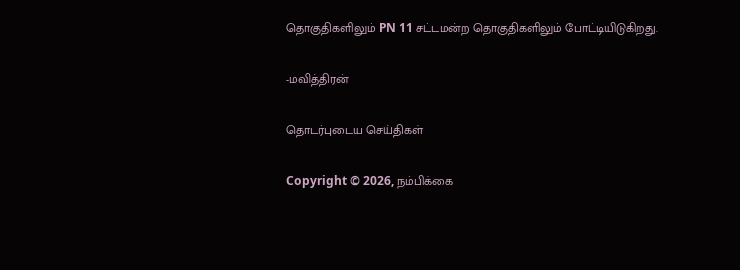தொகுதிகளிலும் PN 11 சட்டமன்ற தொகுதிகளிலும் போட்டியிடுகிறது.

-மவித்திரன்

தொடர்புடைய செய்திகள்

Copyright © 2026, நம்பிக்கை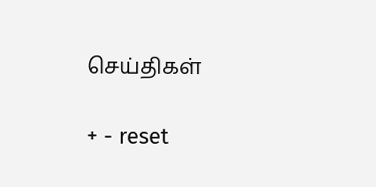செய்திகள்

+ - reset